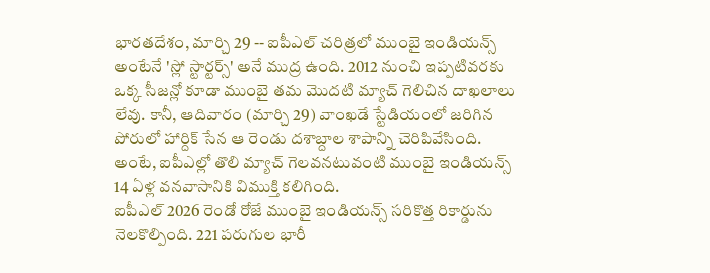భారతదేశం, మార్చి 29 -- ఐపీఎల్ చరిత్రలో ముంబై ఇండియన్స్ అంటేనే 'స్లో స్టార్టర్స్' అనే ముద్ర ఉంది. 2012 నుంచి ఇప్పటివరకు ఒక్క సీజన్లో కూడా ముంబై తమ మొదటి మ్యాచ్ గెలిచిన దాఖలాలు లేవు. కానీ, ఆదివారం (మార్చి 29) వాంఖడే స్టేడియంలో జరిగిన పోరులో హార్దిక్ సేన ఆ రెండు దశాబ్దాల శాపాన్ని చెరిపివేసింది. అంటే, ఐపీఎల్లో తొలి మ్యాచ్ గెలవనటువంటి ముంబై ఇండియన్స్ 14 ఏళ్ల వనవాసానికి విముక్తి కలిగింది.
ఐపీఎల్ 2026 రెండో రోజే ముంబై ఇండియన్స్ సరికొత్త రికార్డును నెలకొల్పింది. 221 పరుగుల భారీ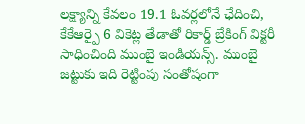లక్ష్యాన్ని కేవలం 19.1 ఓవర్లలోనే ఛేదించి, కేకేఆర్పై 6 వికెట్ల తేడాతో రికార్డ్ బ్రేకింగ్ విక్టరీ సాధించింది ముంబై ఇండియన్స్. ముంబై జట్టుకు ఇది రెట్టింపు సంతోషంగా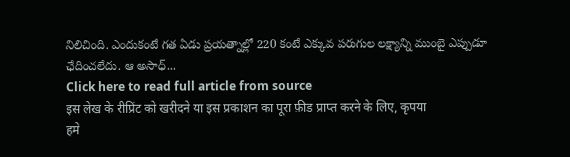నిలిచింది. ఎందుకంటే గత ఏడు ప్రయత్నాల్లో 220 కంటే ఎక్కువ పరుగుల లక్ష్యాన్ని ముంబై ఎప్పుడూ ఛేదించలేదు. ఆ అసాధ్...
Click here to read full article from source
इस लेख के रीप्रिंट को खरीदने या इस प्रकाशन का पूरा फ़ीड प्राप्त करने के लिए, कृपया
हमे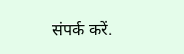संपर्क करें.